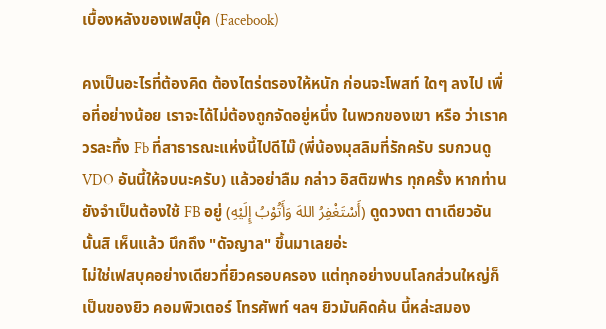เบื้องหลังของเฟสบุ๊ค (Facebook)

คงเป็นอะไรที่ต้องคิด ต้องไตร่ตรองให้หนัก ก่อนจะโพสท์ ใดๆ ลงไป เพื่อที่อย่างน้อย เราจะได้ไม่ต้องถูกจัดอยู่หนึ่ง ในพวกของเขา หรือ ว่าเราควรละทิ้ง Fb ที่สาธารณะแห่งนี้ไปดีไม๊ (พี่น้องมุสลิมที่รักครับ รบกวนดู VDO อันนี้ให้จบนะครับ) แล้วอย่าลืม กล่าว อิสติฆฟาร ทุกครั้ง หากท่านยังจำเป็นต้องใช้ FB อยู่ (أَسْتَغْفِرُ اللهَ وَأَتُوْبُ إِلَيْهِ) ดูดวงตา ตาเดียวอันนั้นสิ เห็นแล้ว นึกถึง "ดัจญาล" ขึ้นมาเลยอ่ะ
ไม่ใช่เฟสบุคอย่างเดียวที่ยิวครอบครอง แต่ทุกอย่างบนโลกส่วนใหญ่ก็เป็นของยิว คอมพิวเตอร์ โทรศัพท์ ฯลฯ ยิวมันคิดค้น นี้หล่ะสมอง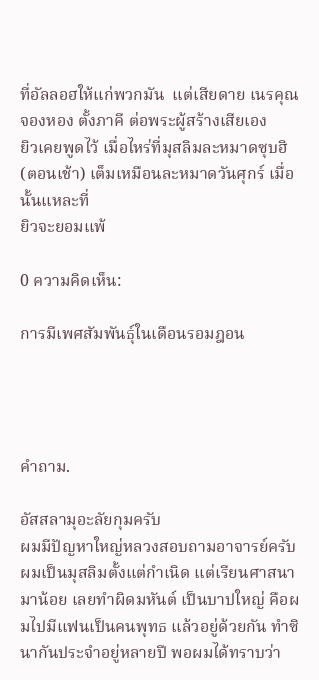ที่อัลลอฮให้แก่พวกมัน  แต่เสียดาย เนรคุณ จองหอง ตั้งภาคี ต่อพระผู้สร้างเสียเอง
ยิวเคยพูดไว้ เมื่อไหร่ที่มุสลิมละหมาดซุบฮิ(ตอนเช้า) เต็มเหมือนละหมาดวันศุกร์ เมื่อนั้นแหละที่
ยิวจะยอมแพ้

0 ความคิดเห็น:

การมีเพศสัมพันธุ์ในเดือนรอมฎอน




คำถาม.

อัสสลามุอะลัยกุมครับ
ผมมีปัญหาใหญ่หลวงสอบถามอาจารย์ครับ ผมเป็นมุสลิมตั้งแต่กำเนิด แต่เรียนศาสนามาน้อย เลยทำผิดมหันต์ เป็นบาปใหญ่ คือผมไปมีแฟนเป็นคนพุทธ แล้วอยู่ด้วยกัน ทำซินากันประจำอยู่หลายปี พอผมได้ทราบว่า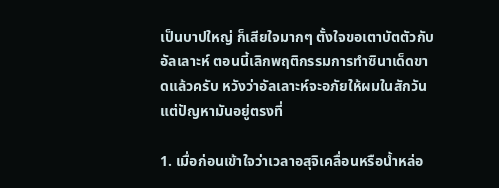เป็นบาปใหญ่ ก็เสียใจมากๆ ตั้งใจขอเตาบัตตัวกับอัลเลาะห์ ตอนนี้เลิกพฤติกรรมการทำซินาเด็ดขาดแล้วครับ หวังว่าอัลเลาะห์จะอภัยให้ผมในสักวัน  แต่ปัญหามันอยู่ตรงที่

1. เมื่อก่อนเข้าใจว่าเวลาอสุจิเคลื่อนหรือน้ำหล่อ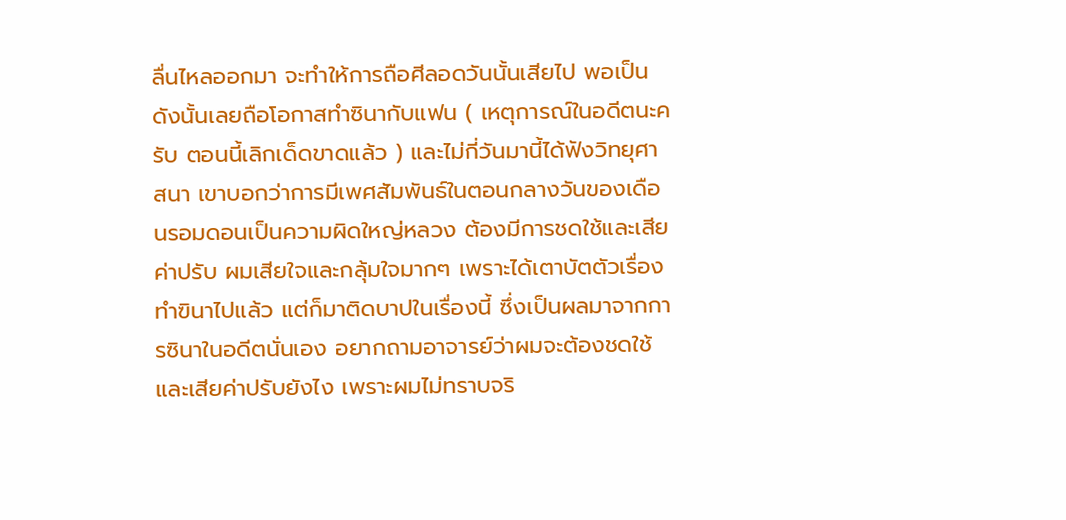ลื่นไหลออกมา จะทำให้การถือศีลอดวันนั้นเสียไป พอเป็นดังนั้นเลยถือโอกาสทำซินากับแฟน ( เหตุการณ์ในอดีตนะครับ ตอนนี้เลิกเด็ดขาดแล้ว ) และไม่กี่วันมานี้ได้ฟังวิทยุศาสนา เขาบอกว่าการมีเพศสัมพันธ์ในตอนกลางวันของเดือนรอมดอนเป็นความผิดใหญ่หลวง ต้องมีการชดใช้และเสียค่าปรับ ผมเสียใจและกลุ้มใจมากๆ เพราะได้เตาบัตตัวเรื่องทำฃินาไปแล้ว แต่ก็มาติดบาปในเรื่องนี้ ซึ่งเป็นผลมาจากการซินาในอดีตนั่นเอง อยากถามอาจารย์ว่าผมจะต้องชดใช้และเสียค่าปรับยังไง เพราะผมไม่ทราบจริ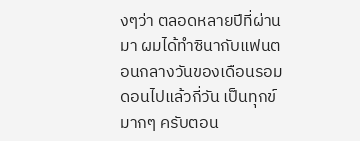งๆว่า ตลอดหลายปีที่ผ่านมา ผมได้ทำซินากับแฟนตอนกลางวันของเดือนรอมดอนไปแล้วกี่วัน เป็นทุกข์มากๆ ครับตอน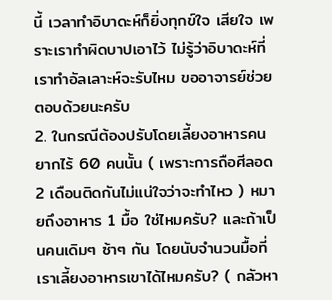นี้ เวลาทำอิบาดะห์ก็ยิ่งทุกข์ใจ เสียใจ เพราะเราทำผิดบาปเอาไว้ ไม่รู้ว่าอิบาดะห์ที่เราทำอัลเลาะห์จะรับไหม ขออาจารย์ช่วยตอบด้วยนะครับ
2. ในกรณีต้องปรับโดยเลี้ยงอาหารคนยากไร้ 60 คนนั้น ( เพราะการถือศีลอด 2 เดือนติดกันไม่แน่ใจว่าจะทำไหว ) หมายถึงอาหาร 1 มื้อ ใช่ไหมครับ? และถ้าเป็นคนเดิมๆ ซ้าๆ กัน โดยนับจำนวนมื้อที่เราเลี้ยงอาหารเขาได้ไหมครับ? ( กลัวหา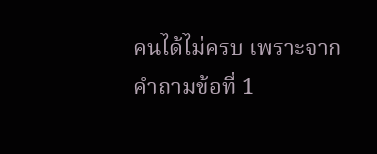คนได้ไม่ครบ เพราะจากคำถามข้อที่ 1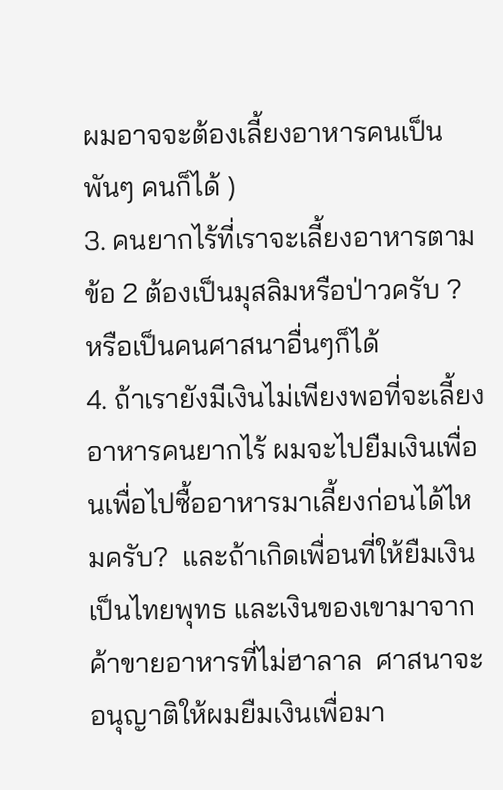ผมอาจจะต้องเลี้ยงอาหารคนเป็นพันๆ คนก็ได้ )
3. คนยากไร้ที่เราจะเลี้ยงอาหารตามข้อ 2 ต้องเป็นมุสลิมหรือป่าวครับ ?  หรือเป็นคนศาสนาอื่นๆก็ได้
4. ถ้าเรายังมีเงินไม่เพียงพอที่จะเลี้ยงอาหารคนยากไร้ ผมจะไปยืมเงินเพื่อนเพื่อไปซื้ออาหารมาเลี้ยงก่อนได้ไหมครับ?  และถ้าเกิดเพื่อนที่ให้ยืมเงินเป็นไทยพุทธ และเงินของเขามาจากค้าขายอาหารที่ไม่ฮาลาล  ศาสนาจะอนุญาติให้ผมยืมเงินเพื่อมา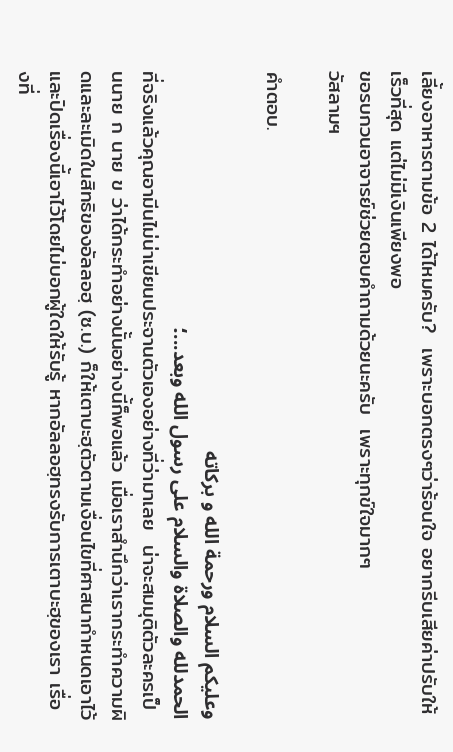เลี้ยงอาหารตามข้อ 2 ได้ไหมครับ?  เพราะบอกตรงๆว่าร้อนใจ อยากรีบเสียค่าปรับให้เร็วที่สุด แต่ไม่มีเงินเพียงพอ
ขอรบกวนอาจารย์ช่วยตอบคำถามด้วยนะครับ  เพราะทุกข์ใจมากๆ
วัสลามฯ

คำตอบ.

وعليكم السلام ورحمة الله و بركاته
الحمدلله والصلاة والسلام على رسول الله وبعد...؛
ที่จริงแล้วคุณอามีนไม่น่าเขียนประจานตัวเองอย่างที่ว่ามาเลย  น่าจะสมมุติตัวละครเป็นนาย ก นาย ข ว่าได้กระทำอย่างนั้นอย่างนี้ก็พอแล้ว เมื่อเราสำนึกว่าเรากระทำความผิดและละเมิดในสิทธิของอัลลอฮฺ (ซ.บ.) ก็ให้เตาบะฮฺตัวตามเงื่อนไขที่ศาสนากำหนดเอาไว้ และปิดเรื่องนี้เอาไว้โดยไม่บอกผู้ใดให้รับรู้ หากอัลลอฮฺทรงรับการเตาบะฮฺของเรา เรื่องที่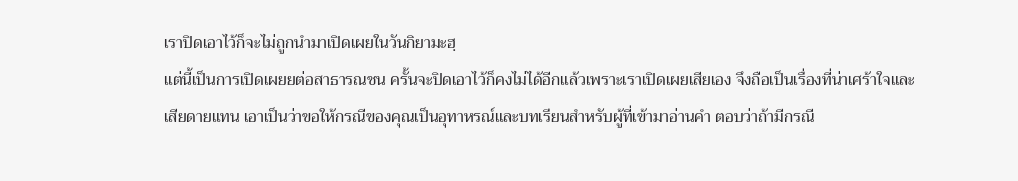เราปิดเอาไว้ก็จะไม่ถูกนำมาเปิดเผยในวันกิยามะฮฺ
แต่นี้เป็นการเปิดเผยยต่อสาธารณชน ครั้นจะปิดเอาไว้ก็คงไม่ได้อีกแล้วเพราะเราเปิดเผยเสียเอง จึงถือเป็นเรื่องที่น่าเศร้าใจและเสียดายแทน เอาเป็นว่าขอให้กรณีของคุณเป็นอุทาหรณ์และบทเรียนสำหรับผู้ที่เข้ามาอ่านคำ ตอบว่าถ้ามีกรณี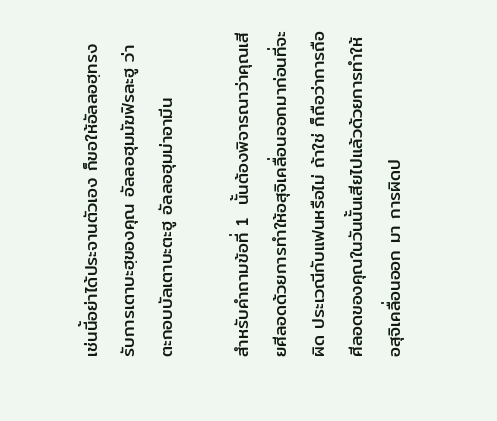เช่นนี้อย่าได้ประจานตัวเอง ก็ขอให้อัลลอฮฺทรงรับการเตาบะฮฺของคุณ อัลลอฮุมมัฆฟิรละฮู ว่าตะกอบบัลเตาบะตะฮู อัลลอฮุมม่าอามีน

สำหรับคำถามข้อที่ 1  นั้นต้องพิจารณาว่าคุณเสียศีลอดด้วยการทำให้อสุจิเคลื่อนออกมาก่อนที่จะผิด ประเวณีกับแฟนหรือไม่ ถ้าใช่ ก็ถือว่าการถือศีลอดของคุณในวันนั้นเสียไปแล้วด้วยการทำให้อสุจิเคลื่อนออก มา การผิดป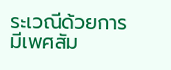ระเวณีด้วยการมีเพศสัม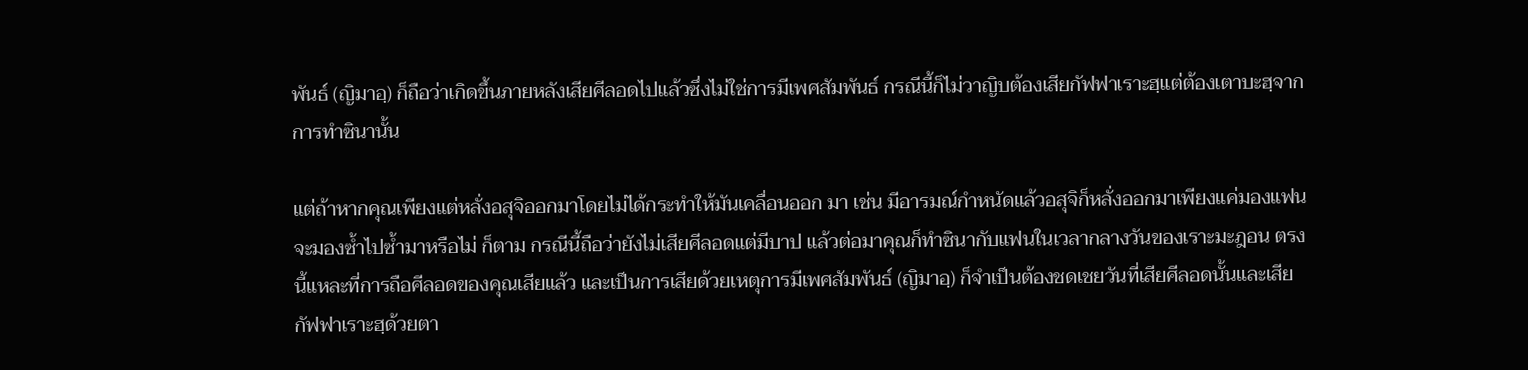พันธ์ (ญิมาอฺ) ก็ถือว่าเกิดขึ้นภายหลังเสียศีลอดไปแล้วซึ่งไม่ใช่การมีเพศสัมพันธ์ กรณีนี้ก็ไม่วาญิบต้องเสียกัฟฟาเราะฮฺแต่ต้องเตาบะฮฺจากการทำซินานั้น

แต่ถ้าหากคุณเพียงแต่หลั่งอสุจิออกมาโดยไม่ได้กระทำให้มันเคลื่อนออก มา เช่น มีอารมณ์กำหนัดแล้วอสุจิก็หลั่งออกมาเพียงแค่มองแฟนจะมองซ้ำไปซ้ำมาหรือไม่ ก็ตาม กรณีนี้ถือว่ายังไม่เสียศีลอดแต่มีบาป แล้วต่อมาคุณก็ทำซินากับแฟนในเวลากลางวันของเราะมะฎอน ตรงนี้แหละที่การถือศีลอดของคุณเสียแล้ว และเป็นการเสียด้วยเหตุการมีเพศสัมพันธ์ (ญิมาอฺ) ก็จำเป็นต้องชดเชยวันที่เสียศีลอดนั้นและเสียกัฟฟาเราะฮฺด้วยตา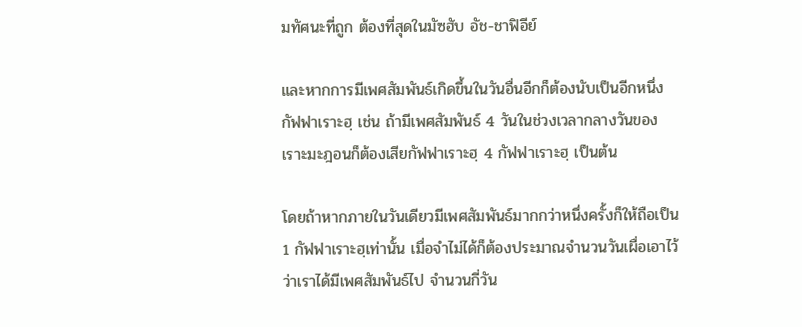มทัศนะที่ถูก ต้องที่สุดในมัซฮับ อัช-ชาฟิอีย์

และหากการมีเพศสัมพันธ์เกิดขึ้นในวันอื่นอีกก็ต้องนับเป็นอีกหนึ่ง กัฟฟาเราะฮฺ เช่น ถ้ามีเพศสัมพันธ์ 4 วันในช่วงเวลากลางวันของเราะมะฎอนก็ต้องเสียกัฟฟาเราะฮฺ 4 กัฟฟาเราะฮฺ เป็นต้น

โดยถ้าหากภายในวันเดียวมีเพศสัมพันธ์มากกว่าหนึ่งครั้งก็ให้ถือเป็น 1 กัฟฟาเราะฮฺเท่านั้น เมื่อจำไม่ได้ก็ต้องประมาณจำนวนวันเผื่อเอาไว้ว่าเราได้มีเพศสัมพันธ์ไป จำนวนกี่วัน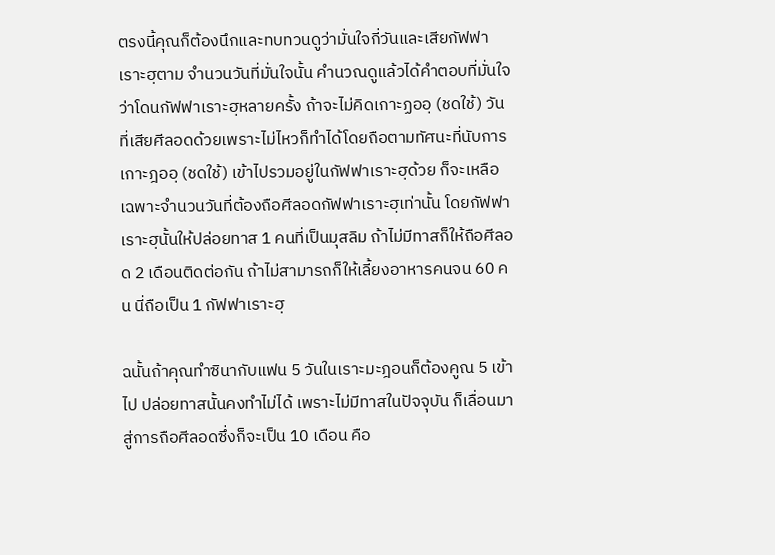ตรงนี้คุณก็ต้องนึกและทบทวนดูว่ามั่นใจกี่วันและเสียกัฟฟาเราะฮฺตาม จำนวนวันที่มั่นใจนั้น คำนวณดูแล้วได้คำตอบที่มั่นใจว่าโดนกัฟฟาเราะฮฺหลายครั้ง ถ้าจะไม่คิดเกาะฏออฺ (ชดใช้) วันที่เสียศีลอดด้วยเพราะไม่ไหวก็ทำได้โดยถือตามทัศนะที่นับการเกาะฎออฺ (ชดใช้) เข้าไปรวมอยู่ในกัฟฟาเราะฮฺด้วย ก็จะเหลือเฉพาะจำนวนวันที่ต้องถือศีลอดกัฟฟาเราะฮฺเท่านั้น โดยกัฟฟาเราะฮฺนั้นให้ปล่อยทาส 1 คนที่เป็นมุสลิม ถ้าไม่มีทาสก็ให้ถือศีลอด 2 เดือนติดต่อกัน ถ้าไม่สามารถก็ให้เลี้ยงอาหารคนจน 60 คน นี่ถือเป็น 1 กัฟฟาเราะฮฺ

ฉนั้นถ้าคุณทำซินากับแฟน 5 วันในเราะมะฎอนก็ต้องคูณ 5 เข้าไป ปล่อยทาสนั้นคงทำไม่ได้ เพราะไม่มีทาสในปัจจุบัน ก็เลื่อนมาสู่การถือศีลอดซึ่งก็จะเป็น 10 เดือน คือ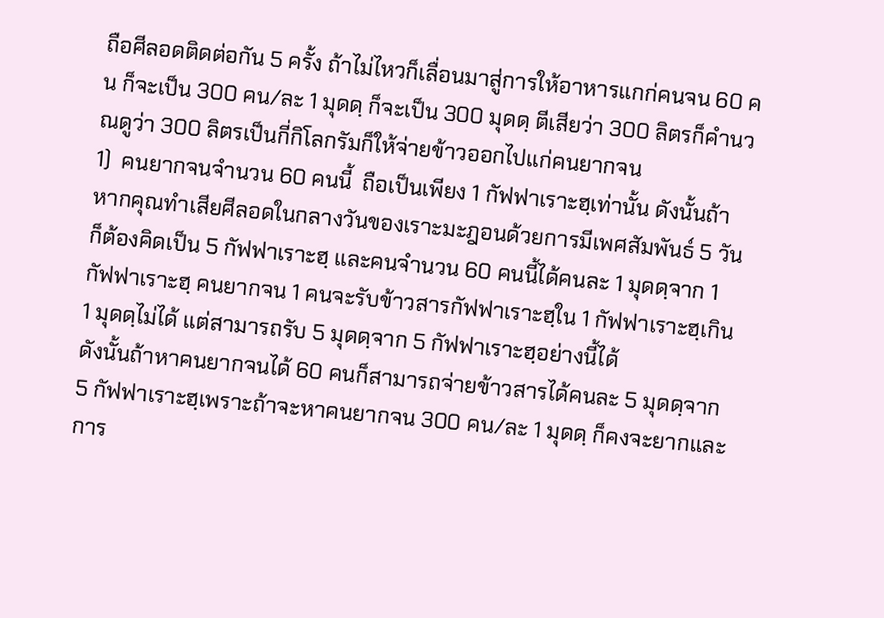ถือศีลอดติดต่อกัน 5 ครั้ง ถ้าไม่ไหวก็เลื่อนมาสู่การให้อาหารแกก่คนจน 60 คน ก็จะเป็น 300 คน/ละ 1 มุดดฺ ก็จะเป็น 300 มุดดฺ ตีเสียว่า 300 ลิตรก็คำนวณดูว่า 300 ลิตรเป็นกี่กิโลกรัมก็ให้จ่ายข้าวออกไปแก่คนยากจน
1)  คนยากจนจำนวน 60 คนนี้  ถือเป็นเพียง 1 กัฟฟาเราะฮฺเท่านั้น ดังนั้นถ้าหากคุณทำเสียศีลอดในกลางวันของเราะมะฎอนด้วยการมีเพศสัมพันธ์ 5 วันก็ต้องคิดเป็น 5 กัฟฟาเราะฮฺ และคนจำนวน 60 คนนี้ได้คนละ 1 มุดดฺจาก 1 กัฟฟาเราะฮฺ คนยากจน 1 คนจะรับข้าวสารกัฟฟาเราะฮฺใน 1 กัฟฟาเราะฮฺเกิน 1 มุดดฺไม่ได้ แต่สามารถรับ 5 มุดดฺจาก 5 กัฟฟาเราะฮฺอย่างนี้ได้
ดังนั้นถ้าหาคนยากจนได้ 60 คนก็สามารถจ่ายข้าวสารได้คนละ 5 มุดดฺจาก 5 กัฟฟาเราะฮฺเพราะถ้าจะหาคนยากจน 300 คน/ละ 1 มุดดฺ ก็คงจะยากและการ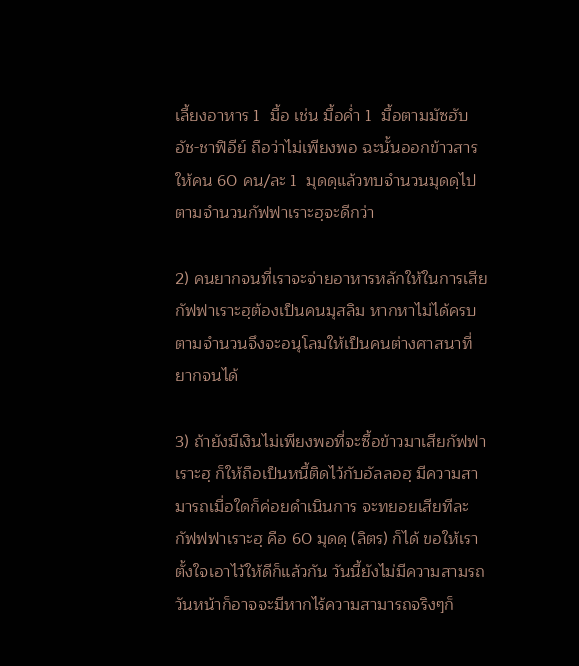เลี้ยงอาหาร 1  มื้อ เช่น มื้อค่ำ 1  มื้อตามมัซฮับ อัช-ชาฟิอีย์ ถือว่าไม่เพียงพอ ฉะนั้นออกข้าวสารให้คน 60 คน/ละ 1  มุดดฺแล้วทบจำนวนมุดดฺไปตามจำนวนกัฟฟาเราะฮฺจะดีกว่า

2) คนยากจนที่เราจะจ่ายอาหารหลักให้ในการเสียกัฟฟาเราะฮฺต้องเป็นคนมุสลิม หากหาไม่ได้ครบตามจำนวนจึงจะอนุโลมให้เป็นคนต่างศาสนาที่ยากจนได้

3) ถ้ายังมีเงินไม่เพียงพอที่จะซื้อข้าวมาเสียกัฟฟาเราะฮฺ ก็ให้ถือเป็นหนี้ติดไว้กับอัลลอฮฺ มีความสามารถเมื่อใดก็ค่อยดำเนินการ จะทยอยเสียทีละกัฟฟฟาเราะฮฺ คือ 60 มุดดฺ (ลิตร) ก็ได้ ขอให้เราตั้งใจเอาไว้ให้ดีก็แล้วกัน วันนี้ยังไม่มีความสามรถ วันหน้าก็อาจจะมีหากไร้ความสามารถจริงๆก็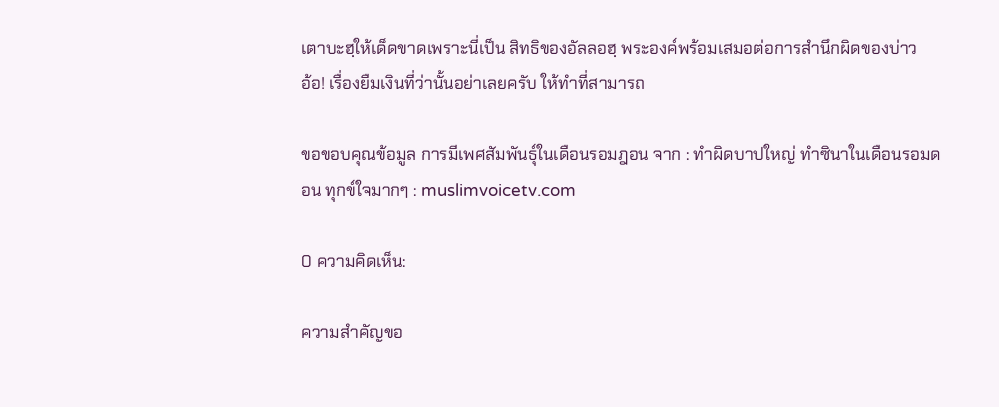เตาบะฮฺให้เด็ดขาดเพราะนี่เป็น สิทธิของอัลลอฮฺ พระองค์พร้อมเสมอต่อการสำนึกผิดของบ่าว
อ้อ! เรื่องยืมเงินที่ว่านั้นอย่าเลยครับ ให้ทำที่สามารถ

ขอขอบคุณข้อมูล การมีเพศสัมพันธุ์ในเดือนรอมฎอน จาก : ทำผิดบาปใหญ่ ทำซินาในเดือนรอมดอน ทุกข์ใจมากๆ : muslimvoicetv.com

0 ความคิดเห็น:

ความสําคัญขอ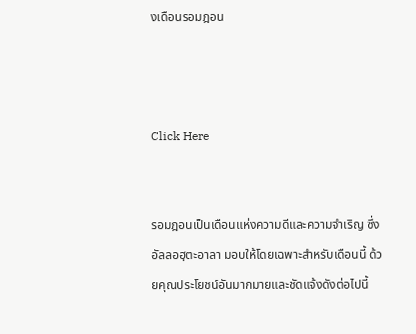งเดือนรอมฎอน



Click Here


รอมฎอนเป็นเดือนแห่งความดีและความจำเริญ ซึ่งอัลลอฮฺตะอาลา มอบให้โดยเฉพาะสำหรับเดือนนี้ ด้วยคุณประโยชน์อันมากมายและชัดแจ้งดังต่อไปนี้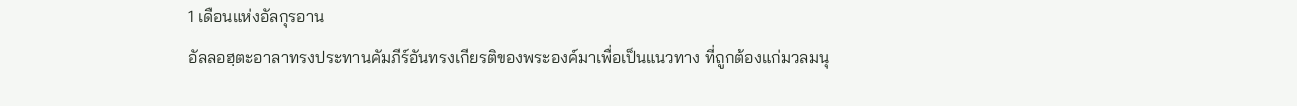1 เดือนแห่งอัลกุรอาน
อัลลอฮฺตะอาลาทรงประทานคัมภีร์อันทรงเกียรติของพระองค์มาเพื่อเป็นแนวทาง ที่ถูกต้องแก่มวลมนุ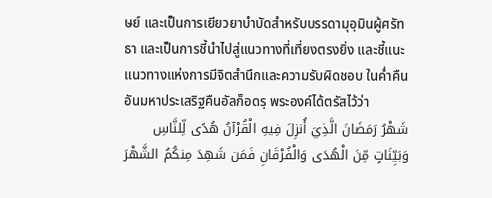ษย์ และเป็นการเยียวยาบำบัดสำหรับบรรดามุอฺมินผู้ศรัทธา และเป็นการชี้นำไปสู่แนวทางที่เที่ยงตรงยิ่ง และชี้แนะแนวทางแห่งการมีจิตสำนึกและความรับผิดชอบ ในค่ำคืนอันมหาประเสริฐคืนอัลก็อดรฺ พระองค์ได้ตรัสไว้ว่า
شَهْرُ رَمَضَانَ الَّذِيَ أُنزِلَ فِيهِ الْقُرْآنُ هُدًى لِّلنَّاسِ وَبَيِّنَاتٍ مِّنَ الْهُدَى وَالْفُرْقَانِ فَمَن شَهِدَ مِنكُمُ الشَّهْرَ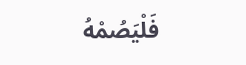فَلْيَصُمْهُ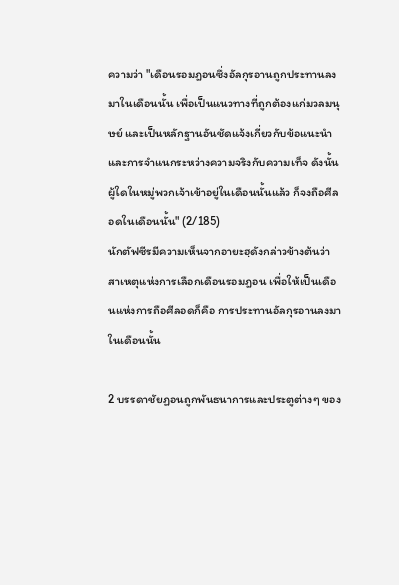ความว่า "เดือนรอมฎอนซึ่งอัลกุรอานถูกประทานลงมาในเดือนนั้น เพื่อเป็นแนวทางที่ถูกต้องแก่มวลมนุษย์ และเป็นหลักฐานอันชัดแจ้งเกี่ยวกับข้อแนะนำ และการจำแนกระหว่างความจริงกับความเท็จ ดังนั้นผู้ใดในหมู่พวกเจ้าเข้าอยู่ในเดือนนั้นแล้ว ก็จงถือศีลอดในเดือนนั้น" (2/185)
นักตัฟซีรมีความเห็นจากอายะฮฺดังกล่าวข้างต้นว่า สาเหตุแห่งการเลือกเดือนรอมฎอน เพื่อให้เป็นเดือนแห่งการถือศีลอดก็คือ การประทานอัลกุรอานลงมาในเดือนนั้น

2 บรรดาชัยฏอนถูกพันธนาการและประตูต่างๆ ของ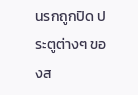นรกถูกปิด ประตูต่างๆ ของส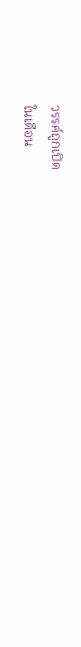วรรค์ถูกเปิด
ในเดือน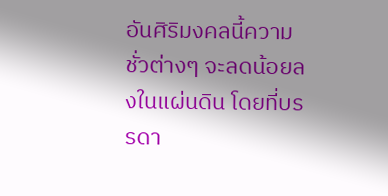อันศิริมงคลนี้ความชั่วต่างๆ จะลดน้อยลงในแผ่นดิน โดยที่บรรดา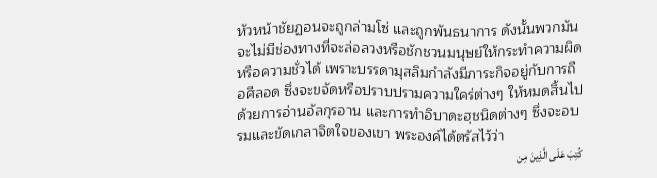หัวหน้าชัยฏอนจะถูกล่ามโซ่ และถูกพันธนาการ ดังนั้นพวกมันจะไม่มีช่องทางที่จะล่อลวงหรือชักชวนมนุษย์ให้กระทำความผิด หรือความชั่วได้ เพราะบรรดามุสลิมกำลังมีภาระกิจอยู่กับการถือศีลอด ซึ่งจะขจัดหรือปราบปรามความใคร่ต่างๆ ให้หมดสิ้นไปด้วยการอ่านอัลกุรอาน และการทำอิบาดะฮฺชนิดต่างๆ ซึ่งจะอบรมและขัดเกลาจิตใจของเขา พระองค์ได้ตรัสไว้ว่า
كُتِبَ عَلَى الَّذِينَ مِن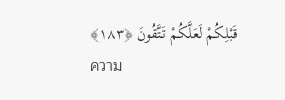قَبْلِكُمْ لَعَلَّكُمْ تَتَّقُونَ ﴿١٨٣﴾
ความ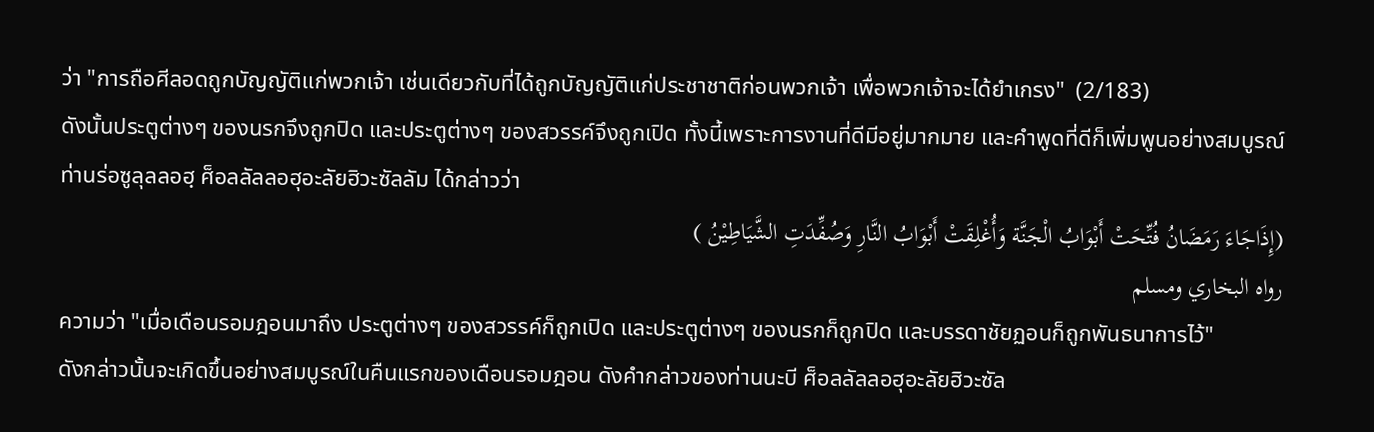ว่า "การถือศีลอดถูกบัญญัติแก่พวกเจ้า เช่นเดียวกับที่ได้ถูกบัญญัติแก่ประชาชาติก่อนพวกเจ้า เพื่อพวกเจ้าจะได้ยำเกรง"  (2/183)
ดังนั้นประตูต่างๆ ของนรกจึงถูกปิด และประตูต่างๆ ของสวรรค์จึงถูกเปิด ทั้งนี้เพราะการงานที่ดีมีอยู่มากมาย และคำพูดที่ดีก็เพิ่มพูนอย่างสมบูรณ์
ท่านร่อซูลุลลอฮฺ ศ็อลลัลลอฮุอะลัยฮิวะซัลลัม ได้กล่าวว่า
(إِذَاجَاءَ رَمَضَانُ فُتِّحَتْ أَبْوَابُ الْجَنَّة وَأُغْلِقَتْ أَبْوَابُ النَّارِ وَصُفِّدَتِ الشَّيَاطِيْنُ )
رواه البخاري ومسلم
ความว่า "เมื่อเดือนรอมฎอนมาถึง ประตูต่างๆ ของสวรรค์ก็ถูกเปิด และประตูต่างๆ ของนรกก็ถูกปิด และบรรดาชัยฏอนก็ถูกพันธนาการไว้"
ดังกล่าวนั้นจะเกิดขึ้นอย่างสมบูรณ์ในคืนแรกของเดือนรอมฎอน ดังคำกล่าวของท่านนะบี ศ็อลลัลลอฮุอะลัยฮิวะซัล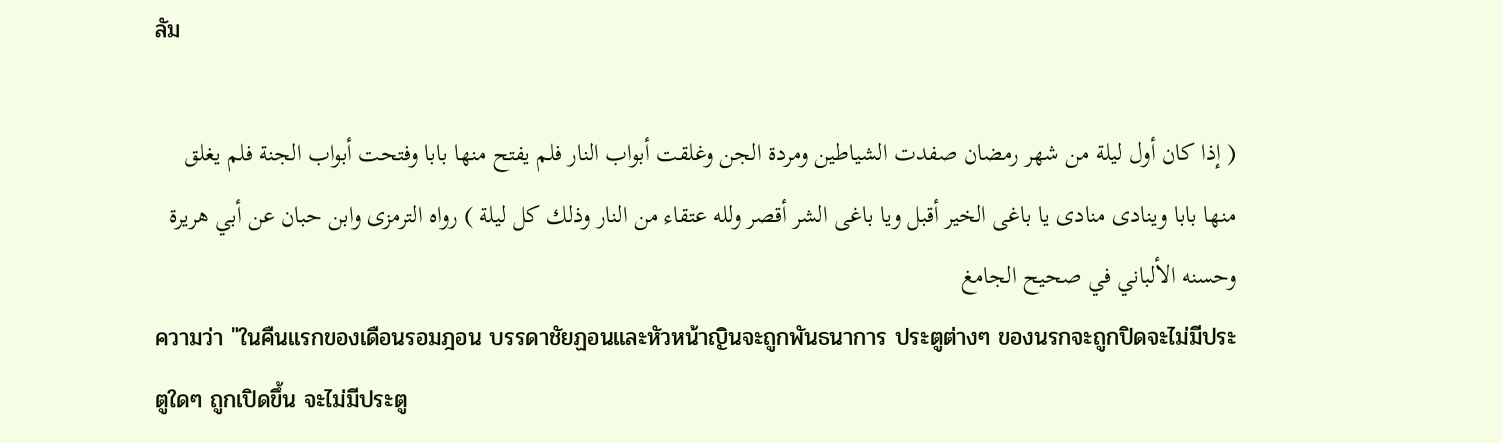ลัม

( إذا كان أول ليلة من شهر رمضان صفدت الشياطين ومردة الجن وغلقت أبواب النار فلم يفتح منها بابا وفتحت أبواب الجنة فلم يغلق منها بابا وينادى منادى يا باغى الخير أقبل ويا باغى الشر أقصر ولله عتقاء من النار وذلك كل ليلة ) رواه الترمزى وابن حبان عن أبي هريرة وحسنه الألباني في صحيح الجامغ
ความว่า "ในคืนแรกของเดือนรอมฎอน บรรดาชัยฏอนและหัวหน้าญินจะถูกพันธนาการ ประตูต่างๆ ของนรกจะถูกปิดจะไม่มีประตูใดๆ ถูกเปิดขึ้น จะไม่มีประตู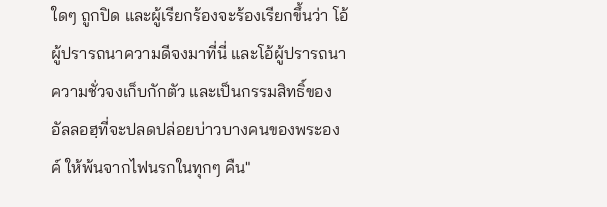ใดๆ ถูกปิด และผู้เรียกร้องจะร้องเรียกขึ้นว่า โอ้ผู้ปรารถนาความดีจงมาที่นี่ และโอ้ผู้ปรารถนาความชั่วจงเก็บกักตัว และเป็นกรรมสิทธิ์ของอัลลอฮฺที่จะปลดปล่อยบ่าวบางคนของพระองค์ ให้พ้นจากไฟนรกในทุกๆ คืน"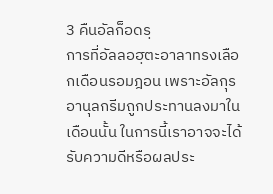3 คืนอัลก็อดรฺ
การที่อัลลอฮฺตะอาลาทรงเลือกเดือนรอมฎอน เพราะอัลกุรอานุลกรีมถูกประทานลงมาในเดือนนั้น ในการนี้เราอาจจะได้รับความดีหรือผลประ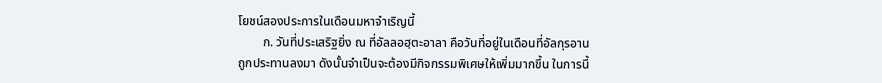โยชน์สองประการในเดือนมหาจำเริญนี้
        ก. วันที่ประเสริฐยิ่ง ณ ที่อัลลอฮฺตะอาลา คือวันที่อยู่ในเดือนที่อัลกุรอานถูกประทานลงมา ดังนั้นจำเป็นจะต้องมีกิจกรรมพิเศษให้เพิ่มมากขึ้น ในการนี้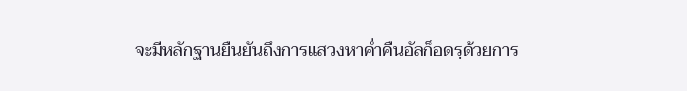จะมีหลักฐานยืนยันถึงการแสวงหาค่ำคืนอัลก็อดรฺด้วยการ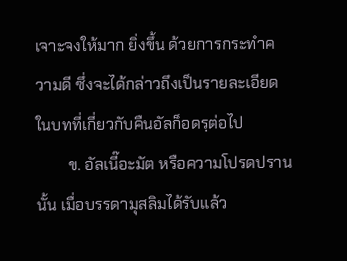เจาะจงให้มาก ยิ่งขึ้น ด้วยการกระทำความดี ซึ่งจะได้กล่าวถึงเป็นรายละเอียดในบทที่เกี่ยวกับคืนอัลก็อดรฺต่อไป
        ข. อัลเนี๊อะมัต หรือความโปรดปรานนั้น เมื่อบรรดามุสลิมได้รับแล้ว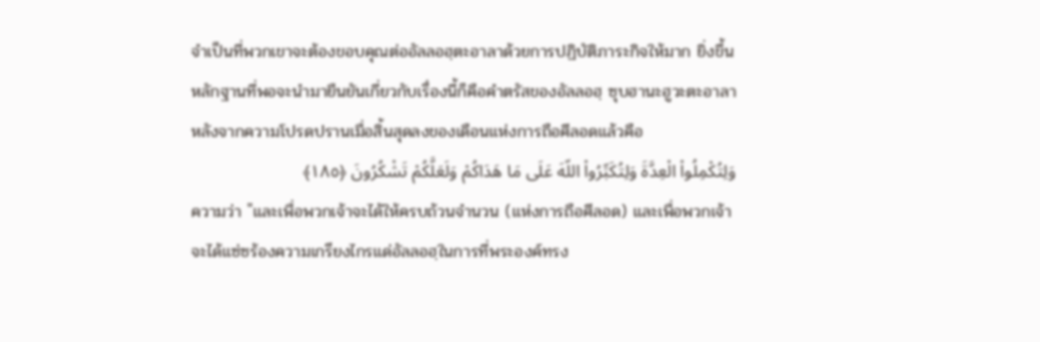จำเป็นที่พวกเขาจะต้องขอบคุณต่ออัลลอฮฺตะอาลาด้วยการปฏิบัติภาระกิจให้มาก ยิ่งขึ้น หลักฐานที่พอจะนำมายืนยันเกี่ยวกับเรื่องนี้ก็คือคำตรัสของอัลลอฮฺ ซุบฮานะฮูวะตะอาลา หลังจากความโปรดปรานเมื่อสิ้นสุดลงของเดือนแห่งการถือศีลอดแล้วคือ
وَلِتُكْمِلُواْ الْعِدَّةَ وَلِتُكَبِّرُواْ اللّهَ عَلَى مَا هَدَاكُمْ وَلَعَلَّكُمْ تَشْكُرُونَ ﴿١٨٥﴾
ความว่า "และเพื่อพวกเจ้าจะได้ให้ครบถ้วนจำนวน (แห่งการถือศีลอด) และเพื่อพวกเจ้าจะได้แซ่ซร้องความเกรียงไกรแด่อัลลอฮฺในการที่พระองค์ทรง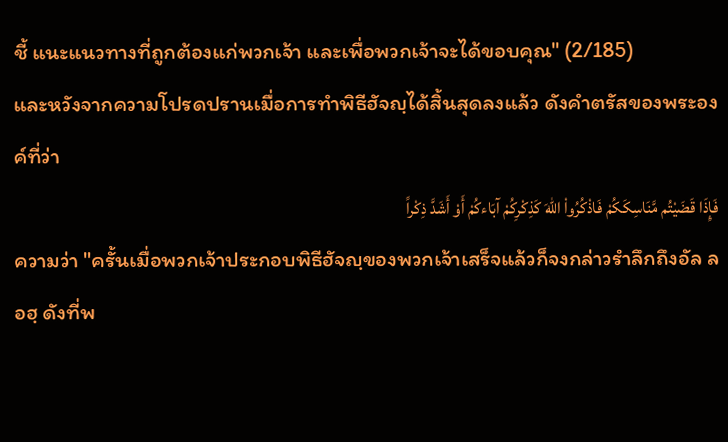ชี้ แนะแนวทางที่ถูกต้องแก่พวกเจ้า และเพื่อพวกเจ้าจะได้ขอบคุณ" (2/185)
และหวังจากความโปรดปรานเมื่อการทำพิธีฮัจญฺได้สิ้นสุดลงแล้ว ดังคำตรัสของพระองค์ที่ว่า
فَإِذَا قَضَيْتُم مَّنَاسِكَكُمْ فَاذْكُرُواْ اللّهَ كَذِكْرِكُمْ آبَاءكُمْ أَوْ أَشَدَّ ذِكْراً
ความว่า "ครั้นเมื่อพวกเจ้าประกอบพิธีฮัจญฺของพวกเจ้าเสร็จแล้วก็จงกล่าวรำลึกถึงอัล ลอฮฺ ดังที่พ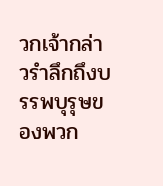วกเจ้ากล่าวรำลึกถึงบรรพบุรุษของพวก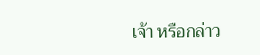เจ้า หรือกล่าว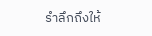รำลึกถึงให้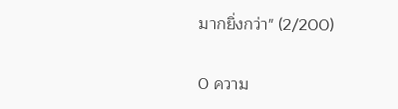มากยิ่งกว่า" (2/200)

0 ความ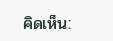คิดเห็น: